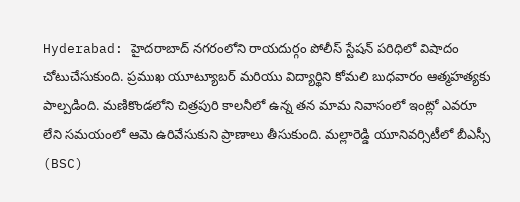Hyderabad: హైదరాబాద్ నగరంలోని రాయదుర్గం పోలీస్ స్టేషన్ పరిధిలో విషాదం చోటుచేసుకుంది. ప్రముఖ యూట్యూబర్ మరియు విద్యార్థిని కోమలి బుధవారం ఆత్మహత్యకు పాల్పడింది. మణికొండలోని చిత్రపురి కాలనీలో ఉన్న తన మామ నివాసంలో ఇంట్లో ఎవరూ లేని సమయంలో ఆమె ఉరివేసుకుని ప్రాణాలు తీసుకుంది. మల్లారెడ్డి యూనివర్సిటీలో బీఎస్సీ (BSC)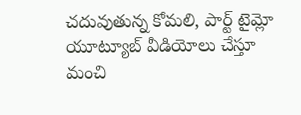చదువుతున్న కోమలి, పార్ట్ టైమ్లో యూట్యూబ్ వీడియోలు చేస్తూ మంచి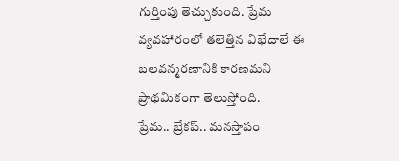గుర్తింపు తెచ్చుకుంది. ప్రేమ వ్యవహారంలో తలెత్తిన విభేదాలే ఈ బలవన్మరణానికి కారణమని ప్రాథమికంగా తెలుస్తోంది.
ప్రేమ.. బ్రేకప్.. మనస్తాపం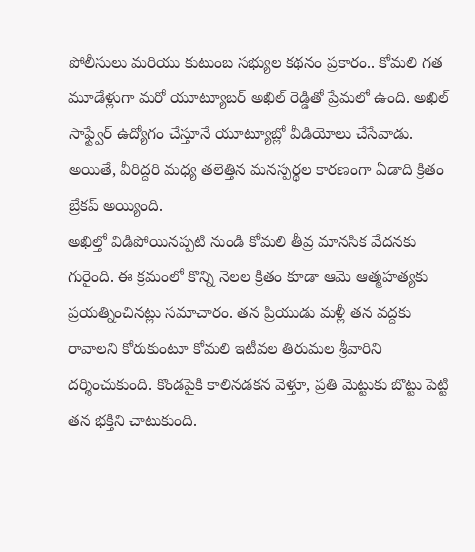పోలీసులు మరియు కుటుంబ సభ్యుల కథనం ప్రకారం.. కోమలి గత మూడేళ్లుగా మరో యూట్యూబర్ అఖిల్ రెడ్డితో ప్రేమలో ఉంది. అఖిల్ సాఫ్ట్వేర్ ఉద్యోగం చేస్తూనే యూట్యూబ్లో వీడియోలు చేసేవాడు. అయితే, వీరిద్దరి మధ్య తలెత్తిన మనస్పర్థల కారణంగా ఏడాది క్రితం బ్రేకప్ అయ్యింది.
అఖిల్తో విడిపోయినప్పటి నుండి కోమలి తీవ్ర మానసిక వేదనకు గురైంది. ఈ క్రమంలో కొన్ని నెలల క్రితం కూడా ఆమె ఆత్మహత్యకు ప్రయత్నించినట్లు సమాచారం. తన ప్రియుడు మళ్లీ తన వద్దకు రావాలని కోరుకుంటూ కోమలి ఇటీవల తిరుమల శ్రీవారిని దర్శించుకుంది. కొండపైకి కాలినడకన వెళ్తూ, ప్రతి మెట్టుకు బొట్టు పెట్టి తన భక్తిని చాటుకుంది.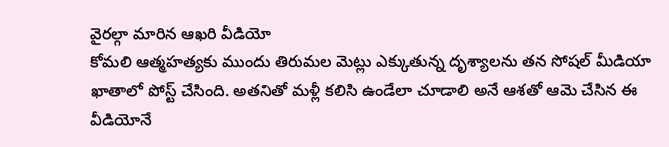వైరల్గా మారిన ఆఖరి వీడియో
కోమలి ఆత్మహత్యకు ముందు తిరుమల మెట్లు ఎక్కుతున్న దృశ్యాలను తన సోషల్ మీడియా ఖాతాలో పోస్ట్ చేసింది. అతనితో మళ్లీ కలిసి ఉండేలా చూడాలి అనే ఆశతో ఆమె చేసిన ఈ వీడియోనే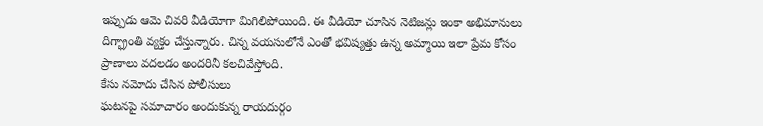ఇప్పుడు ఆమె చివరి వీడియోగా మిగిలిపోయింది. ఈ వీడియో చూసిన నెటిజన్లు ఇంకా అభిమానులు దిగ్భ్రాంతి వ్యక్తం చేస్తున్నారు. చిన్న వయసులోనే ఎంతో భవిష్యత్తు ఉన్న అమ్మాయి ఇలా ప్రేమ కోసం ప్రాణాలు వదలడం అందరినీ కలచివేస్తోంది.
కేసు నమోదు చేసిన పోలీసులు
ఘటనపై సమాచారం అందుకున్న రాయదుర్గం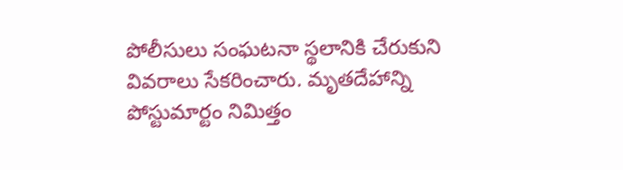పోలీసులు సంఘటనా స్థలానికి చేరుకుని వివరాలు సేకరించారు. మృతదేహాన్ని పోస్టుమార్టం నిమిత్తం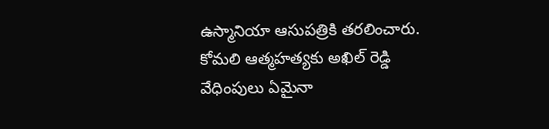ఉస్మానియా ఆసుపత్రికి తరలించారు. కోమలి ఆత్మహత్యకు అఖిల్ రెడ్డి వేధింపులు ఏమైనా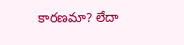కారణమా? లేదా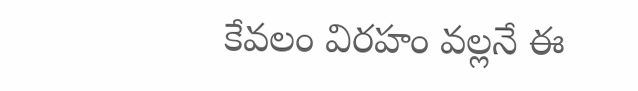కేవలం విరహం వల్లనే ఈ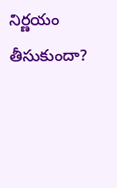నిర్ణయం తీసుకుందా?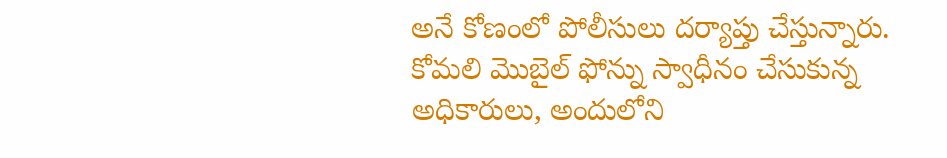అనే కోణంలో పోలీసులు దర్యాప్తు చేస్తున్నారు. కోమలి మొబైల్ ఫోన్ను స్వాధీనం చేసుకున్న అధికారులు, అందులోని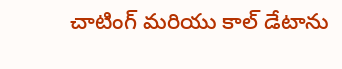చాటింగ్ మరియు కాల్ డేటాను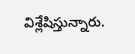విశ్లేషిస్తున్నారు.